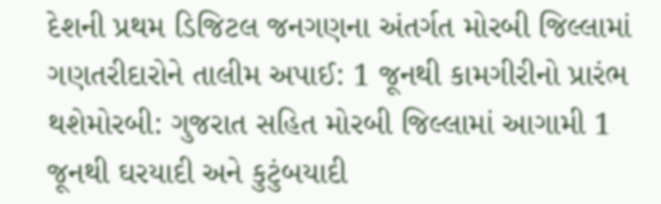દેશની પ્રથમ ડિજિટલ જનગણના અંતર્ગત મોરબી જિલ્લામાં ગણતરીદારોને તાલીમ અપાઈ: 1 જૂનથી કામગીરીનો પ્રારંભ થશેમોરબી: ગુજરાત સહિત મોરબી જિલ્લામાં આગામી 1 જૂનથી ઘરયાદી અને કુટુંબયાદી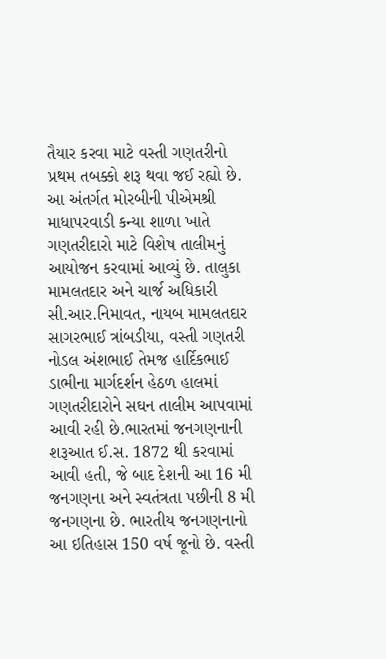તૈયાર કરવા માટે વસ્તી ગણતરીનો પ્રથમ તબક્કો શરૂ થવા જઈ રહ્યો છે. આ અંતર્ગત મોરબીની પીએમશ્રી માધાપરવાડી કન્યા શાળા ખાતે ગણતરીદારો માટે વિશેષ તાલીમનું આયોજન કરવામાં આવ્યું છે. તાલુકા મામલતદાર અને ચાર્જ અધિકારી સી.આર.નિમાવત, નાયબ મામલતદાર સાગરભાઈ ત્રાંબડીયા, વસ્તી ગણતરી નોડલ અંશભાઈ તેમજ હાર્દિકભાઈ ડાભીના માર્ગદર્શન હેઠળ હાલમાં ગણતરીદારોને સઘન તાલીમ આપવામાં આવી રહી છે.ભારતમાં જનગણનાની શરૂઆત ઈ.સ. 1872 થી કરવામાં આવી હતી, જે બાદ દેશની આ 16 મી જનગણના અને સ્વતંત્રતા પછીની 8 મી જનગણના છે. ભારતીય જનગણનાનો આ ઇતિહાસ 150 વર્ષ જૂનો છે. વસ્તી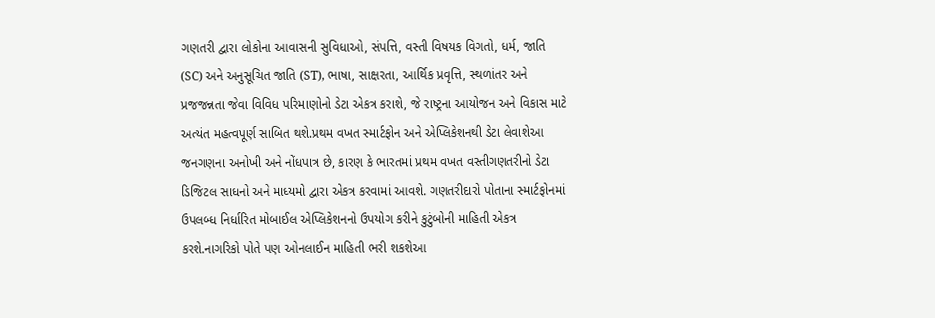ગણતરી દ્વારા લોકોના આવાસની સુવિધાઓ, સંપત્તિ, વસ્તી વિષયક વિગતો, ધર્મ, જાતિ (SC) અને અનુસૂચિત જાતિ (ST), ભાષા, સાક્ષરતા, આર્થિક પ્રવૃત્તિ, સ્થળાંતર અને પ્રજજન્નતા જેવા વિવિધ પરિમાણોનો ડેટા એકત્ર કરાશે, જે રાષ્ટ્રના આયોજન અને વિકાસ માટે અત્યંત મહત્વપૂર્ણ સાબિત થશે.પ્રથમ વખત સ્માર્ટફોન અને એપ્લિકેશનથી ડેટા લેવાશેઆ જનગણના અનોખી અને નોંધપાત્ર છે, કારણ કે ભારતમાં પ્રથમ વખત વસ્તીગણતરીનો ડેટા ડિજિટલ સાધનો અને માધ્યમો દ્વારા એકત્ર કરવામાં આવશે. ગણતરીદારો પોતાના સ્માર્ટફોનમાં ઉપલબ્ધ નિર્ધારિત મોબાઈલ એપ્લિકેશનનો ઉપયોગ કરીને કુટુંબોની માહિતી એકત્ર કરશે.નાગરિકો પોતે પણ ઓનલાઈન માહિતી ભરી શકશેઆ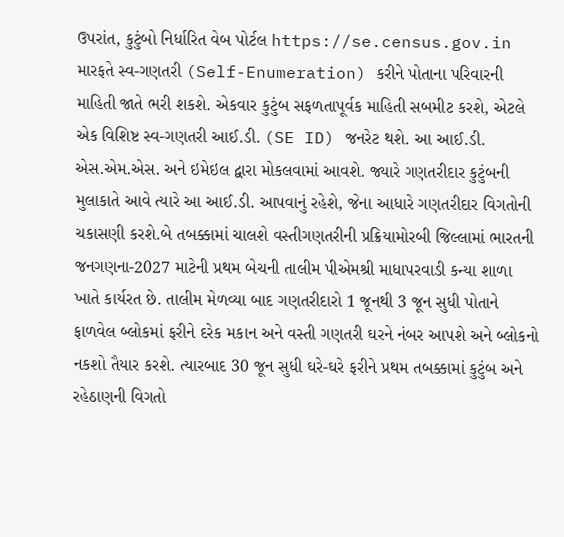ઉપરાંત, કુટુંબો નિર્ધારિત વેબ પોર્ટલ https://se.census.gov.in મારફતે સ્વ-ગણતરી (Self-Enumeration) કરીને પોતાના પરિવારની માહિતી જાતે ભરી શકશે. એકવાર કુટુંબ સફળતાપૂર્વક માહિતી સબમીટ કરશે, એટલે એક વિશિષ્ટ સ્વ-ગણતરી આઈ.ડી. (SE ID) જનરેટ થશે. આ આઈ.ડી. એસ.એમ.એસ. અને ઇમેઇલ દ્વારા મોકલવામાં આવશે. જ્યારે ગણતરીદાર કુટુંબની મુલાકાતે આવે ત્યારે આ આઈ.ડી. આપવાનું રહેશે, જેના આધારે ગણતરીદાર વિગતોની ચકાસણી કરશે.બે તબક્કામાં ચાલશે વસ્તીગણતરીની પ્રક્રિયામોરબી જિલ્લામાં ભારતની જનગણના-2027 માટેની પ્રથમ બેચની તાલીમ પીએમશ્રી માધાપરવાડી કન્યા શાળા ખાતે કાર્યરત છે. તાલીમ મેળવ્યા બાદ ગણતરીદારો 1 જૂનથી 3 જૂન સુધી પોતાને ફાળવેલ બ્લોકમાં ફરીને દરેક મકાન અને વસ્તી ગણતરી ઘરને નંબર આપશે અને બ્લોકનો નકશો તૈયાર કરશે. ત્યારબાદ 30 જૂન સુધી ઘરે-ઘરે ફરીને પ્રથમ તબક્કામાં કુટુંબ અને રહેઠાણની વિગતો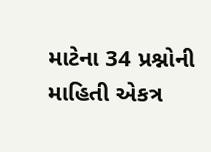માટેના 34 પ્રશ્નોની માહિતી એકત્ર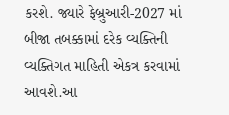કરશે. જ્યારે ફેબ્રુઆરી-2027 માં બીજા તબક્કામાં દરેક વ્યક્તિની વ્યક્તિગત માહિતી એકત્ર કરવામાં આવશે.આ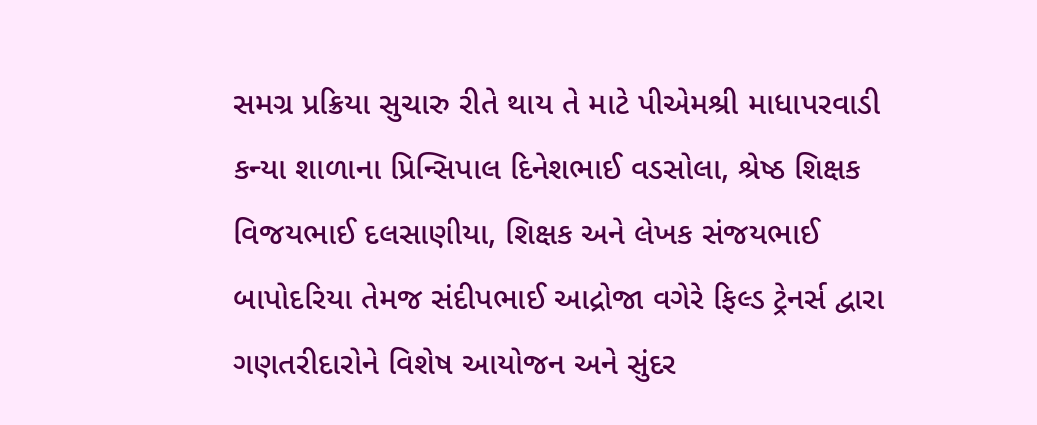સમગ્ર પ્રક્રિયા સુચારુ રીતે થાય તે માટે પીએમશ્રી માધાપરવાડી કન્યા શાળાના પ્રિન્સિપાલ દિનેશભાઈ વડસોલા, શ્રેષ્ઠ શિક્ષક વિજયભાઈ દલસાણીયા, શિક્ષક અને લેખક સંજયભાઈ બાપોદરિયા તેમજ સંદીપભાઈ આદ્રોજા વગેરે ફિલ્ડ ટ્રેનર્સ દ્વારા ગણતરીદારોને વિશેષ આયોજન અને સુંદર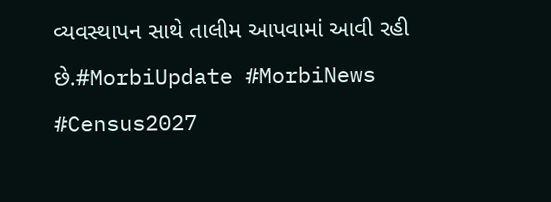વ્યવસ્થાપન સાથે તાલીમ આપવામાં આવી રહી છે.#MorbiUpdate #MorbiNews #Census2027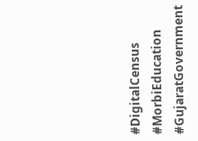#DigitalCensus #MorbiEducation #GujaratGovernment